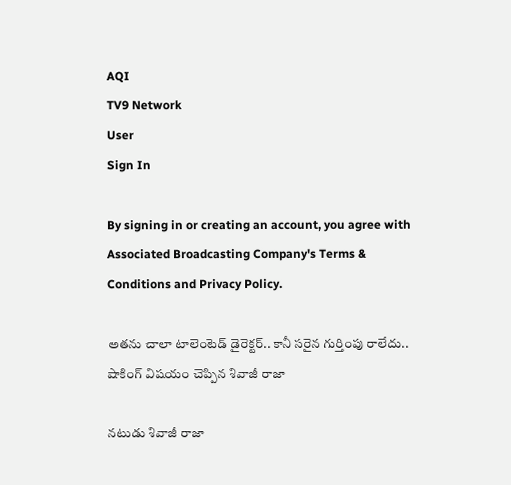AQI
TV9 Network
User
Sign In

By signing in or creating an account, you agree with Associated Broadcasting Company's Terms & Conditions and Privacy Policy.

అతను చాలా టాలెంటెడ్ డైరెక్టర్.. కానీ సరైన గుర్తింపు రాలేదు.. షాకింగ్ విషయం చెప్పిన శివాజీ రాజా

నటుడు శివాజీ రాజా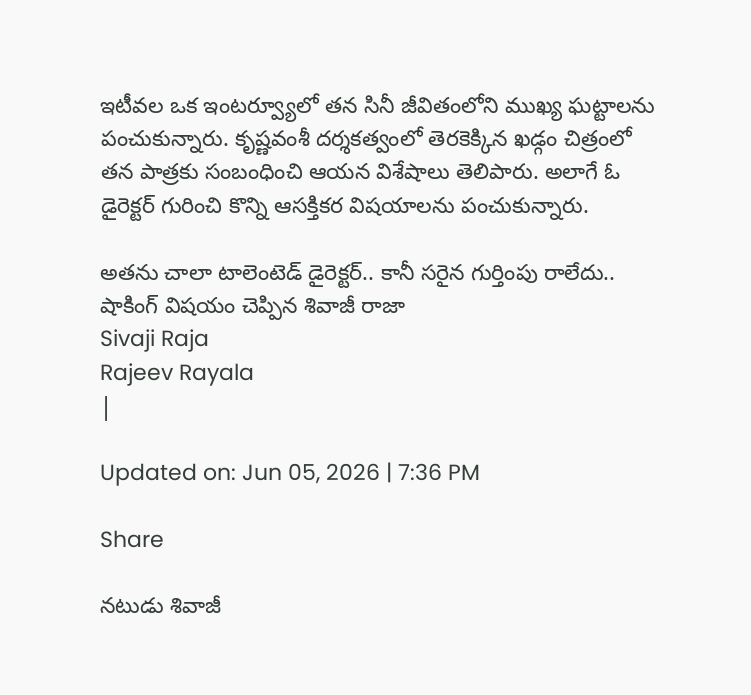ఇటీవల ఒక ఇంటర్వ్యూలో తన సినీ జీవితంలోని ముఖ్య ఘట్టాలను పంచుకున్నారు. కృష్ణవంశీ దర్శకత్వంలో తెరకెక్కిన ఖడ్గం చిత్రంలో తన పాత్రకు సంబంధించి ఆయన విశేషాలు తెలిపారు. అలాగే ఓ డైరెక్టర్ గురించి కొన్ని ఆసక్తికర విషయాలను పంచుకున్నారు.

అతను చాలా టాలెంటెడ్ డైరెక్టర్.. కానీ సరైన గుర్తింపు రాలేదు.. షాకింగ్ విషయం చెప్పిన శివాజీ రాజా
Sivaji Raja
Rajeev Rayala
|

Updated on: Jun 05, 2026 | 7:36 PM

Share

నటుడు శివాజీ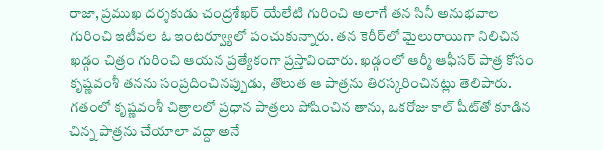రాజా, ప్రముఖ దర్శకుడు చంద్రశేఖర్ యేలేటి గురించి అలాగే తన సినీ అనుభవాల గురించి ఇటీవల ఓ ఇంటర్వ్యూలో పంచుకున్నారు. తన కెరీర్‌లో మైలురాయిగా నిలిచిన ఖడ్గం చిత్రం గురించి ఆయన ప్రత్యేకంగా ప్రస్తావించారు. ఖడ్గంలో ఆర్మీ ఆఫీసర్ పాత్ర కోసం కృష్ణవంశీ తనను సంప్రదించినప్పుడు, తొలుత ఆ పాత్రను తిరస్కరించినట్లు తెలిపారు. గతంలో కృష్ణవంశీ చిత్రాలలో ప్రధాన పాత్రలు పోషించిన తాను, ఒకరోజు కాల్ షీట్‌తో కూడిన చిన్న పాత్రను చేయాలా వద్దా అనే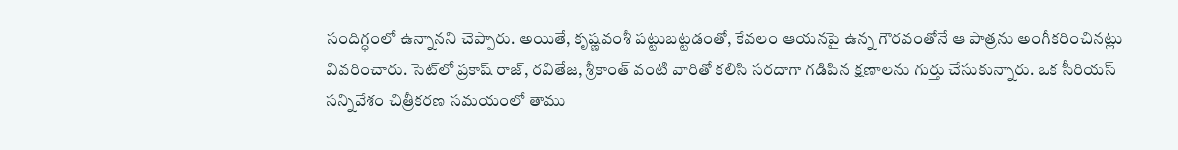సందిగ్ధంలో ఉన్నానని చెప్పారు. అయితే, కృష్ణవంశీ పట్టుబట్టడంతో, కేవలం ఆయనపై ఉన్న గౌరవంతోనే ఆ పాత్రను అంగీకరించినట్లు వివరించారు. సెట్‌లో ప్రకాష్ రాజ్, రవితేజ, శ్రీకాంత్ వంటి వారితో కలిసి సరదాగా గడిపిన క్షణాలను గుర్తు చేసుకున్నారు. ఒక సీరియస్ సన్నివేశం చిత్రీకరణ సమయంలో తాము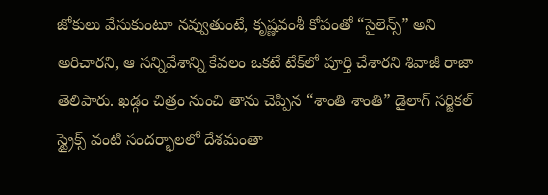జోకులు వేసుకుంటూ నవ్వుతుంటే, కృష్ణవంశీ కోపంతో “సైలెన్స్” అని అరిచారని, ఆ సన్నివేశాన్ని కేవలం ఒకటే టేక్‌లో పూర్తి చేశారని శివాజీ రాజా తెలిపారు. ఖడ్గం చిత్రం నుంచి తాను చెప్పిన “శాంతి శాంతి” డైలాగ్ సర్జికల్ స్ట్రైక్స్ వంటి సందర్భాలలో దేశమంతా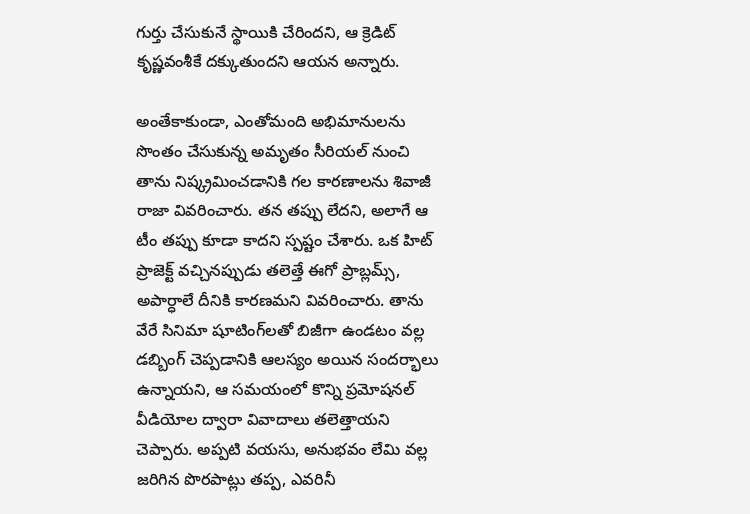గుర్తు చేసుకునే స్థాయికి చేరిందని, ఆ క్రెడిట్ కృష్ణవంశీకే దక్కుతుందని ఆయన అన్నారు.

అంతేకాకుండా, ఎంతోమంది అభిమానులను సొంతం చేసుకున్న అమృతం సీరియల్ నుంచి తాను నిష్క్రమించడానికి గల కారణాలను శివాజీ రాజా వివరించారు. తన తప్పు లేదని, అలాగే ఆ టీం తప్పు కూడా కాదని స్పష్టం చేశారు. ఒక హిట్ ప్రాజెక్ట్ వచ్చినప్పుడు తలెత్తే ఈగో ప్రాబ్లమ్స్, అపార్ధాలే దీనికి కారణమని వివరించారు. తాను వేరే సినిమా షూటింగ్‌లతో బిజీగా ఉండటం వల్ల డబ్బింగ్ చెప్పడానికి ఆలస్యం అయిన సందర్భాలు ఉన్నాయని, ఆ సమయంలో కొన్ని ప్రమోషనల్ వీడియోల ద్వారా వివాదాలు తలెత్తాయని చెప్పారు. అప్పటి వయసు, అనుభవం లేమి వల్ల జరిగిన పొరపాట్లు తప్ప, ఎవరినీ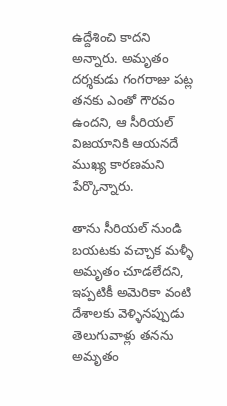ఉద్దేశించి కాదని అన్నారు. అమృతం దర్శకుడు గంగరాజు పట్ల తనకు ఎంతో గౌరవం ఉందని, ఆ సీరియల్ విజయానికి ఆయనదే ముఖ్య కారణమని పేర్కొన్నారు.

తాను సీరియల్ నుండి బయటకు వచ్చాక మళ్ళీ అమృతం చూడలేదని, ఇప్పటికీ అమెరికా వంటి దేశాలకు వెళ్ళినప్పుడు తెలుగువాళ్లు తనను అమృతం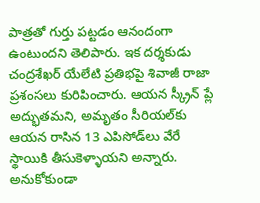పాత్రతో గుర్తు పట్టడం ఆనందంగా ఉంటుందని తెలిపారు. ఇక దర్శకుడు చంద్రశేఖర్ యేలేటి ప్రతిభపై శివాజీ రాజా ప్రశంసలు కురిపించారు. ఆయన స్క్రీన్ ప్లే అద్భుతమని, అమృతం సీరియల్‌కు ఆయన రాసిన 13 ఎపిసోడ్‌లు వేరే స్థాయికి తీసుకెళ్ళాయని అన్నారు. అనుకోకుండా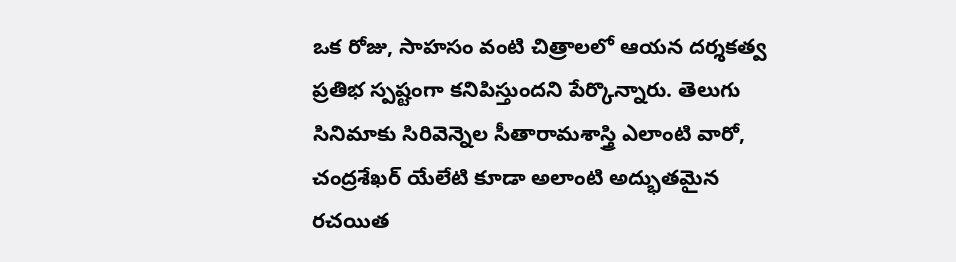ఒక రోజు, సాహసం వంటి చిత్రాలలో ఆయన దర్శకత్వ ప్రతిభ స్పష్టంగా కనిపిస్తుందని పేర్కొన్నారు. తెలుగు సినిమాకు సిరివెన్నెల సీతారామశాస్త్రి ఎలాంటి వారో, చంద్రశేఖర్ యేలేటి కూడా అలాంటి అద్భుతమైన రచయిత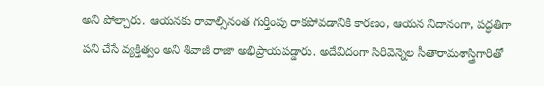అని పోల్చారు. ఆయనకు రావాల్సినంత గుర్తింపు రాకపోవడానికి కారణం, ఆయన నిదానంగా, పద్ధతిగా పని చేసే వ్యక్తిత్వం అని శివాజీ రాజా అభిప్రాయపడ్డారు. అదేవిదంగా సిరివెన్నెల సీతారామశాస్త్రిగారితో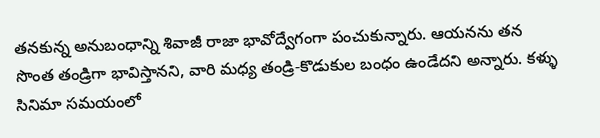తనకున్న అనుబంధాన్ని శివాజీ రాజా భావోద్వేగంగా పంచుకున్నారు. ఆయనను తన సొంత తండ్రిగా భావిస్తానని, వారి మధ్య తండ్రి-కొడుకుల బంధం ఉండేదని అన్నారు. కళ్ళు సినిమా సమయంలో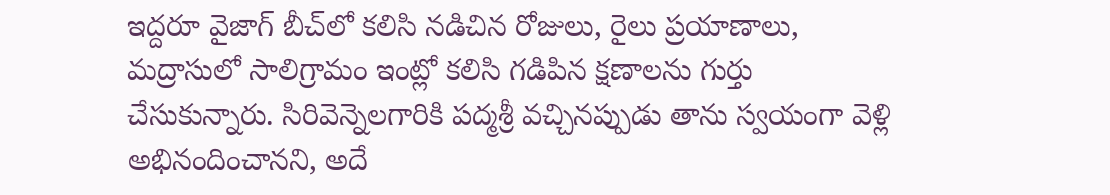ఇద్దరూ వైజాగ్ బీచ్‌లో కలిసి నడిచిన రోజులు, రైలు ప్రయాణాలు, మద్రాసులో సాలిగ్రామం ఇంట్లో కలిసి గడిపిన క్షణాలను గుర్తు చేసుకున్నారు. సిరివెన్నెలగారికి పద్మశ్రీ వచ్చినప్పుడు తాను స్వయంగా వెళ్లి అభినందించానని, అదే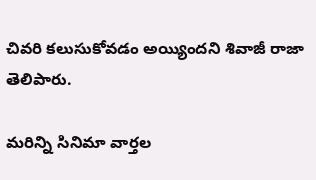చివరి కలుసుకోవడం అయ్యిందని శివాజీ రాజా తెలిపారు.

మరిన్ని సినిమా వార్తల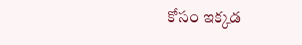కోసం ఇక్కడ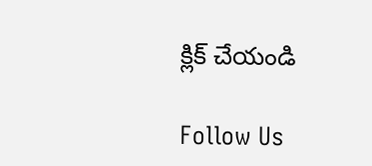క్లిక్ చేయండి

Follow Us